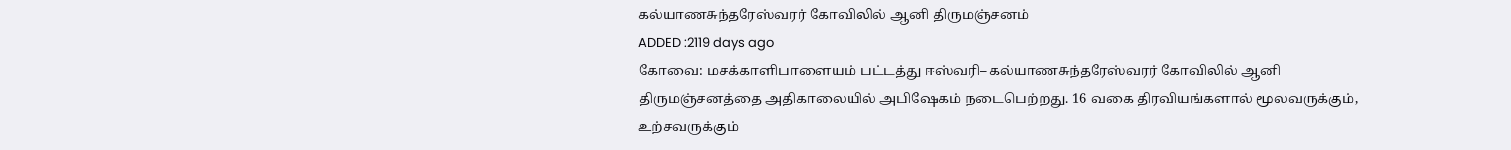கல்யாணசுந்தரேஸ்வரர் கோவிலில் ஆனி திருமஞ்சனம்
ADDED :2119 days ago
கோவை: மசக்காளிபாளையம் பட்டத்து ஈஸ்வரி– கல்யாணசுந்தரேஸ்வரர் கோவிலில் ஆனி திருமஞ்சனத்தை அதிகாலையில் அபிஷேகம் நடைபெற்றது. 16 வகை திரவியங்களால் மூலவருக்கும், உற்சவருக்கும்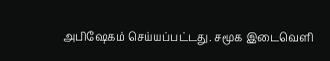அபிஷேகம் செய்யப்பட்டது. சமூக இடைவெளி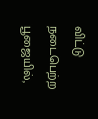விட்டு நடைபெற்ற பூஜையில்,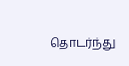தொடர்ந்து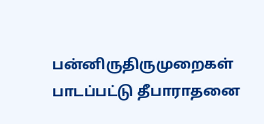பன்னிருதிருமுறைகள் பாடப்பட்டு தீபாராதனை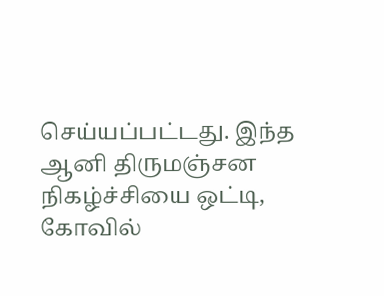செய்யப்பட்டது. இந்த ஆனி திருமஞ்சன நிகழ்ச்சியை ஒட்டி, கோவில்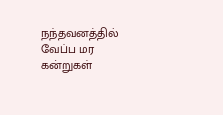நந்தவனத்தில் வேப்ப மர கன்றுகள்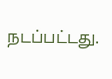நடப்பட்டது.